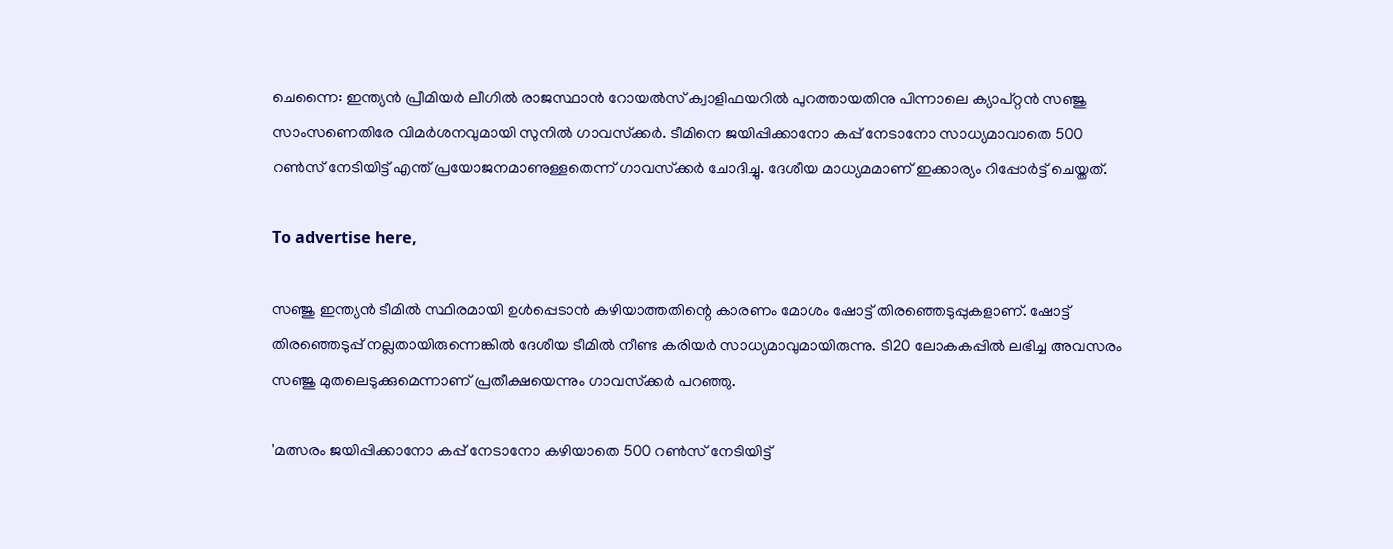ചെന്നൈ: ഇന്ത്യന്‍ പ്രീമിയര്‍ ലീഗില്‍ രാജസ്ഥാന്‍ റോയല്‍സ് ക്വാളിഫയറില്‍ പുറത്തായതിനു പിന്നാലെ ക്യാപ്റ്റന്‍ സഞ്ജു സാംസണെതിരേ വിമര്‍ശനവുമായി സുനില്‍ ഗാവസ്‌ക്കര്‍. ടീമിനെ ജയിപ്പിക്കാനോ കപ്പ് നേടാനോ സാധ്യമാവാതെ 500 റണ്‍സ് നേടിയിട്ട് എന്ത് പ്രയോജനമാണുള്ളതെന്ന് ഗാവസ്‌ക്കര്‍ ചോദിച്ചു. ദേശീയ മാധ്യമമാണ് ഇക്കാര്യം റിപ്പോര്‍ട്ട് ചെയ്തത്.

To advertise here,

സഞ്ജു ഇന്ത്യന്‍ ടീമില്‍ സ്ഥിരമായി ഉള്‍പ്പെടാന്‍ കഴിയാത്തതിന്റെ കാരണം മോശം ഷോട്ട് തിരഞ്ഞെടുപ്പുകളാണ്. ഷോട്ട് തിരഞ്ഞെടുപ്പ് നല്ലതായിരുന്നെങ്കില്‍ ദേശീയ ടീമില്‍ നീണ്ട കരിയര്‍ സാധ്യമാവുമായിരുന്നു. ടി20 ലോകകപ്പില്‍ ലഭിച്ച അവസരം സഞ്ജു മുതലെടുക്കുമെന്നാണ് പ്രതീക്ഷയെന്നും ഗാവസ്‌ക്കര്‍ പറഞ്ഞു.

'മത്സരം ജയിപ്പിക്കാനോ കപ്പ് നേടാനോ കഴിയാതെ 500 റണ്‍സ് നേടിയിട്ട്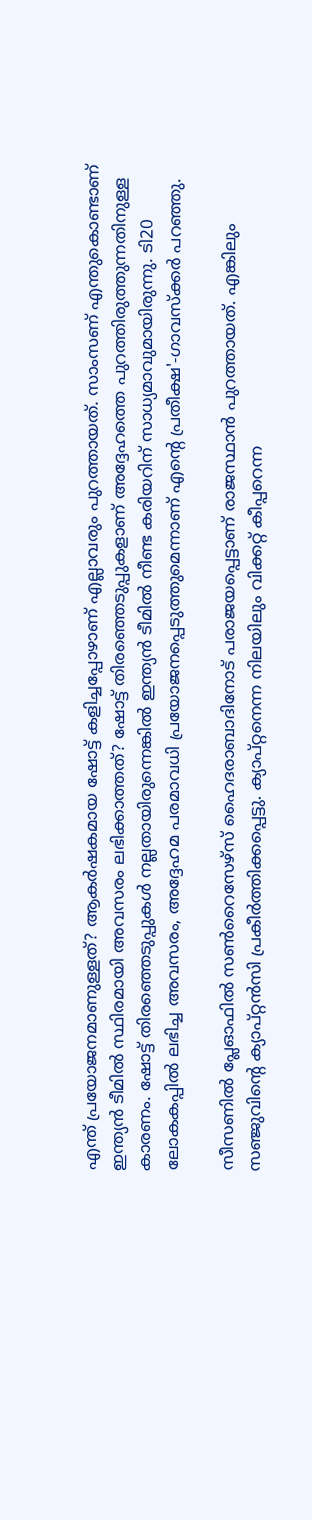എന്ത് പ്രയോജനമാണുള്ളത്? ആകര്‍ഷകമായ ഷോട്ട് കളിച്ചപ്പോഴാണ് എല്ലാവരും പുറത്തായത്. സാംസണ് എന്തുകൊണ്ടാണ് ഇന്ത്യന്‍ ടീമില്‍ സ്ഥിരമായി അവസരം ലഭിക്കാത്തത്? ഷോട്ട് തിരഞ്ഞെടുപ്പുകളാണ് അദ്ദേഹത്തെ പുറത്തിരുത്തുന്നതിനുള്ള കാരണം. ഷോട്ട് തിരഞ്ഞെടുപ്പുകള്‍ നല്ലതായിരുന്നെങ്കില്‍ ഇന്ത്യന്‍ ടീമില്‍ നീണ്ട കരിയറിന് സാധ്യമാവുമായിരുന്നു. ടി20 ലോകകപ്പില്‍ ലഭിച്ച അവസരം, അദ്ദേഹമ പരമാവധി പ്രയോജനപ്പെടുത്തുമെന്നാണ് എന്റെ പ്രതീക്ഷ'-ഗാവസ്‌ക്കര്‍ പറഞ്ഞു.

സീസണില്‍ പ്ലേഓഫില്‍ സണ്‍റൈസേഴ്‌സ് ഹൈദരാബാദിനോട് പരാജയപ്പെട്ടാണ് രാജസ്ഥാന്‍ പുറത്തായത്. എങ്കിലും സഞ്ജുവിന്റെ ക്യാപ്റ്റന്‍സി പ്രകീര്‍ത്തിക്കപ്പെട്ടു. ക്യാപ്റ്റനെന്ന നിലയിലും വിക്കറ്റ് കീപ്പറെന്ന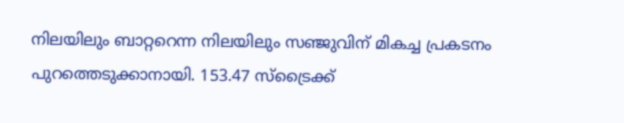നിലയിലും ബാറ്ററെന്ന നിലയിലും സഞ്ജുവിന് മികച്ച പ്രകടനം പുറത്തെടുക്കാനായി. 153.47 സ്‌ട്രൈക്ക്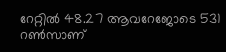റേറ്റില്‍ 48.27 ആവറേജോടെ 531 റണ്‍സാണ്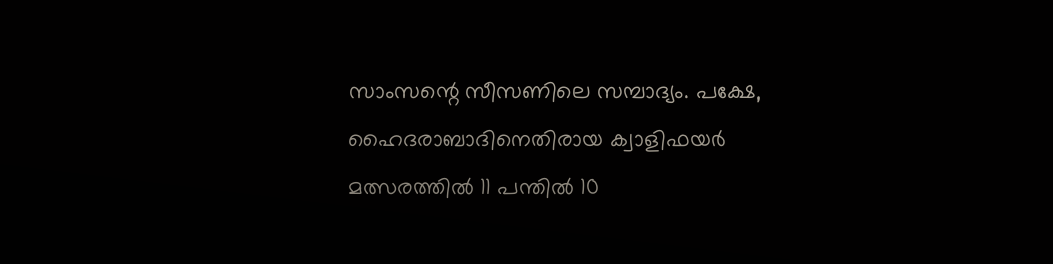സാംസന്റെ സീസണിലെ സമ്പാദ്യം. പക്ഷേ, ഹൈദരാബാദിനെതിരായ ക്വാളിഫയര്‍ മത്സരത്തില്‍ 11 പന്തില്‍ 10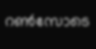റണ്‍സോടെ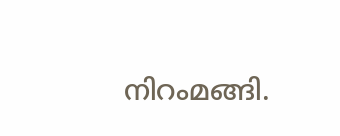നിറംമങ്ങി.